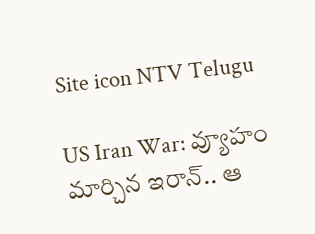Site icon NTV Telugu

US Iran War: వ్యూహం మార్చిన ఇరాన్.. ఆ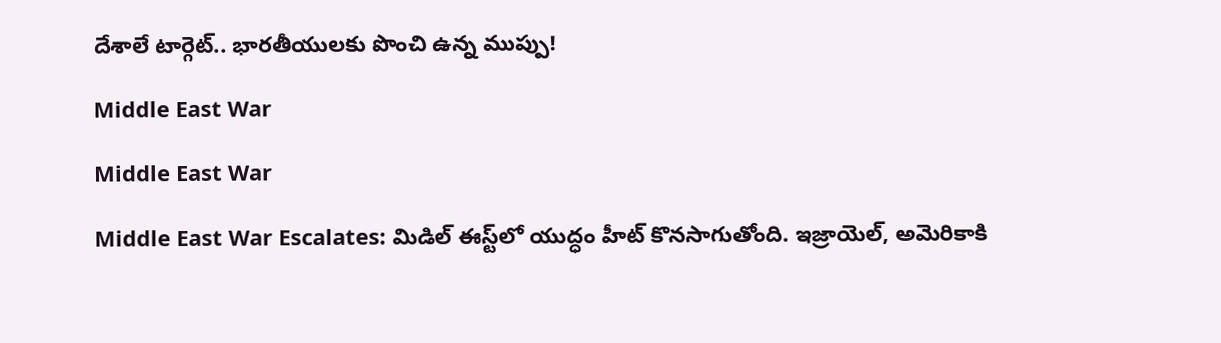దేశాలే టార్గెట్.. భారతీయులకు పొంచి ఉన్న ముప్పు!

Middle East War

Middle East War

Middle East War Escalates: మిడిల్ ఈస్ట్‌లో యుద్ధం హీట్ కొనసాగుతోంది. ఇజ్రాయెల్, అమెరికాకి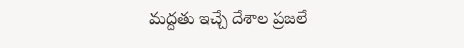మద్దతు ఇచ్చే దేశాల ప్రజలే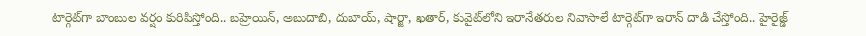టార్గెట్‌గా బాంబుల వర్షం కురిపిస్తోంది.. బహ్రెయిన్, అబుదాబి, దుబాయ్, షార్జా, ఖతార్, కువైట్‌లోని ఇరానేతరుల నివాసాలే టార్గెట్‌గా ఇరాన్ దాడి చేస్తోంది.. హైరైజ్డ్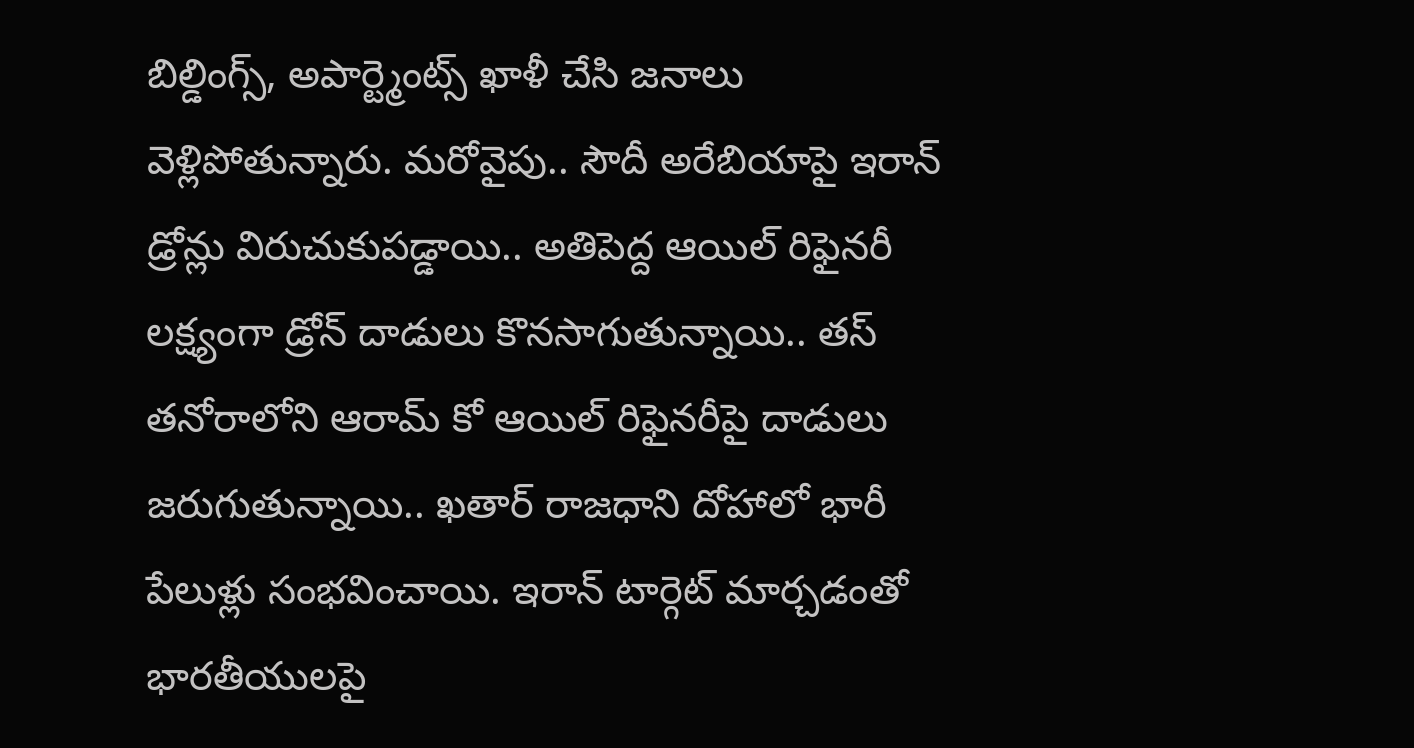బిల్డింగ్స్, అపార్ట్మెంట్స్ ఖాళీ చేసి జనాలు వెళ్లిపోతున్నారు. మరోవైపు.. సౌదీ అరేబియాపై ఇరాన్ డ్రోన్లు విరుచుకుపడ్డాయి.. అతిపెద్ద ఆయిల్ రిఫైనరీ లక్ష్యంగా డ్రోన్ దాడులు కొనసాగుతున్నాయి.. తస్ తనోరాలోని ఆరామ్ కో ఆయిల్ రిఫైనరీపై దాడులు జరుగుతున్నాయి.. ఖతార్ రాజధాని దోహాలో భారీ పేలుళ్లు సంభవించాయి. ఇరాన్ టార్గెట్ మార్చడంతో భారతీయులపై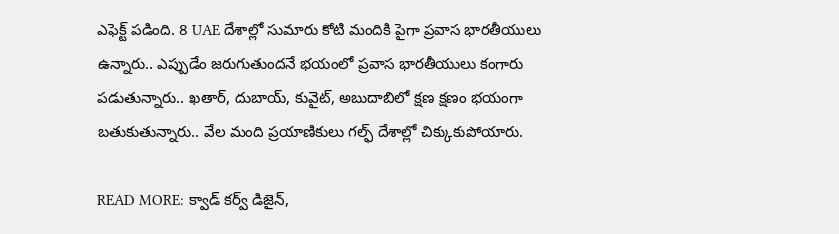ఎఫెక్ట్ పడింది. 8 UAE దేశాల్లో సుమారు కోటి మందికి పైగా ప్రవాస భారతీయులు ఉన్నారు.. ఎప్పుడేం జరుగుతుందనే భయంలో ప్రవాస భారతీయులు కంగారు పడుతున్నారు.. ఖతార్, దుబాయ్, కువైట్, అబుదాబిలో క్షణ క్షణం భయంగా బతుకుతున్నారు.. వేల మంది ప్రయాణికులు గల్ఫ్ దేశాల్లో చిక్కుకుపోయారు.

READ MORE: క్వాడ్ కర్వ్ డిజైన్,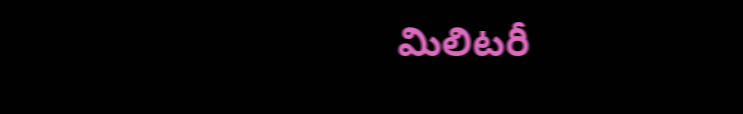మిలిటరీ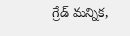గ్రేడ్ మన్నిక,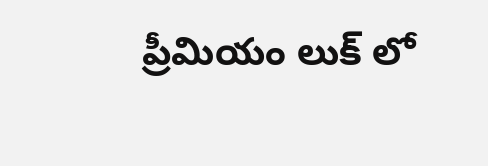ప్రీమియం లుక్ లో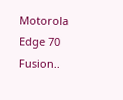Motorola Edge 70 Fusion..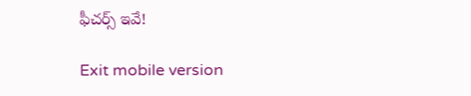ఫీచర్స్ ఇవే!

Exit mobile version